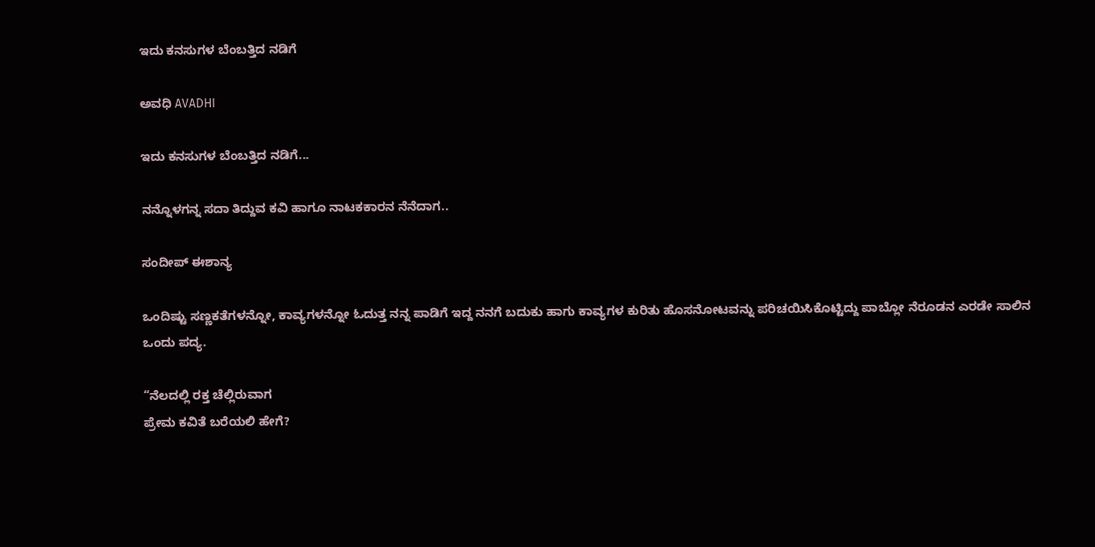ಇದು ಕನಸುಗಳ ಬೆಂಬತ್ತಿದ ನಡಿಗೆ‍

ಅವಧಿ AVADHI

ಇದು ಕನಸುಗಳ ಬೆಂಬತ್ತಿದ ನಡಿಗೆ...

ನನ್ನೊಳಗನ್ನ ಸದಾ ತಿದ್ದುವ ಕವಿ ಹಾಗೂ ನಾಟಕಕಾರನ ನೆನೆದಾಗ..

ಸಂದೀಪ್ ಈಶಾನ್ಯ

ಒಂದಿಷ್ಟು ಸಣ್ಣಕತೆಗಳನ್ನೋ, ಕಾವ್ಯಗಳನ್ನೋ ಓದುತ್ತ ನನ್ನ ಪಾಡಿಗೆ ಇದ್ದ ನನಗೆ ಬದುಕು ಹಾಗು ಕಾವ್ಯಗಳ ಕುರಿತು ಹೊಸನೋಟವನ್ನು ಪರಿಚಯಿಸಿಕೊಟ್ಟಿದ್ದು ಪಾಬ್ಲೋ ನೆರೂಡನ ಎರಡೇ ಸಾಲಿನ ಒಂದು ಪದ್ಯ.

“ನೆಲದಲ್ಲಿ ರಕ್ತ ಚೆಲ್ಲಿರುವಾಗ
ಪ್ರೇಮ ಕವಿತೆ ಬರೆಯಲಿ ಹೇಗೆ?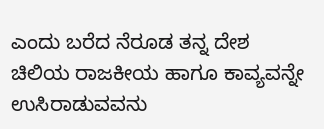ಎಂದು ಬರೆದ ನೆರೂಡ ತನ್ನ ದೇಶ ಚಿಲಿಯ ರಾಜಕೀಯ ಹಾಗೂ ಕಾವ್ಯವನ್ನೇ ಉಸಿರಾಡುವವನು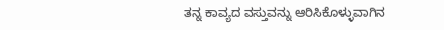ತನ್ನ ಕಾವ್ಯದ ವಸ್ತುವನ್ನು ಆರಿಸಿಕೊಳ್ಳುವಾಗಿನ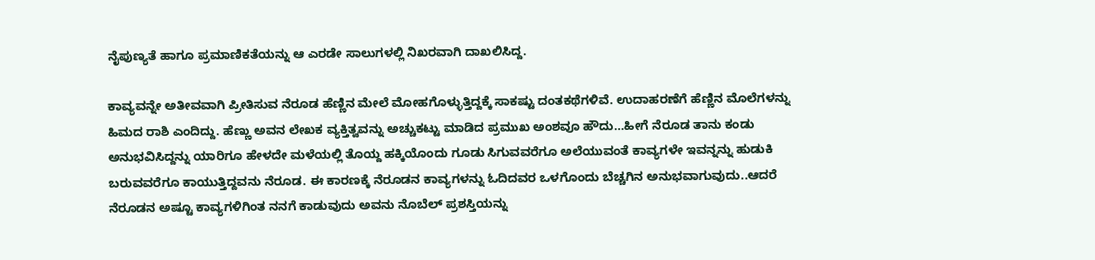ನೈಪುಣ್ಯತೆ ಹಾಗೂ ಪ್ರಮಾಣಿಕತೆಯನ್ನು ಆ ಎರಡೇ ಸಾಲುಗಳಲ್ಲಿ ನಿಖರವಾಗಿ ದಾಖಲಿಸಿದ್ದ.

ಕಾವ್ಯವನ್ನೇ ಅತೀವವಾಗಿ ಪ್ರೀತಿಸುವ ನೆರೂಡ ಹೆಣ್ಣಿನ ಮೇಲೆ ಮೋಹಗೊಳ್ಳುತ್ತಿದ್ದಕ್ಕೆ ಸಾಕಷ್ಟು ದಂತಕಥೆಗಳಿವೆ. ಉದಾಹರಣೆಗೆ ಹೆಣ್ಣಿನ ಮೊಲೆಗಳನ್ನು ಹಿಮದ ರಾಶಿ ಎಂದಿದ್ದು. ಹೆಣ್ಣು ಅವನ ಲೇಖಕ ವ್ಯಕ್ತಿತ್ವವನ್ನು ಅಚ್ಚುಕಟ್ಟು ಮಾಡಿದ ಪ್ರಮುಖ ಅಂಶವೂ ಹೌದು…ಹೀಗೆ ನೆರೂಡ ತಾನು ಕಂಡು ಅನುಭವಿಸಿದ್ದನ್ನು ಯಾರಿಗೂ ಹೇಳದೇ ಮಳೆಯಲ್ಲಿ ತೊಯ್ದ ಹಕ್ಕಿಯೊಂದು ಗೂಡು ಸಿಗುವವರೆಗೂ ಅಲೆಯುವಂತೆ ಕಾವ್ಯಗಳೇ ಇವನ್ನನ್ನು ಹುಡುಕಿ ಬರುವವರೆಗೂ ಕಾಯುತ್ತಿದ್ದವನು ನೆರೂಡ. ಈ ಕಾರಣಕ್ಕೆ ನೆರೂಡನ ಕಾವ್ಯಗಳನ್ನು ಓದಿದವರ ಒಳಗೊಂದು ಬೆಚ್ಚಗಿನ ಅನುಭವಾಗುವುದು..ಆದರೆ ನೆರೂಡನ ಅಷ್ಟೂ ಕಾವ್ಯಗಳಿಗಿಂತ ನನಗೆ ಕಾಡುವುದು ಅವನು ನೊಬೆಲ್ ಪ್ರಶಸ್ತಿಯನ್ನು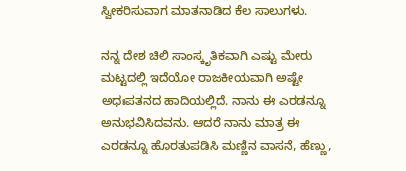ಸ್ವೀಕರಿಸುವಾಗ ಮಾತನಾಡಿದ ಕೆಲ ಸಾಲುಗಳು.

ನನ್ನ ದೇಶ ಚಿಲಿ ಸಾಂಸ್ಕೃತಿಕವಾಗಿ ಎಷ್ಟು ಮೇರು ಮಟ್ಟದಲ್ಲಿ ಇದೆಯೋ ರಾಜಕೀಯವಾಗಿ ಅಷ್ಟೇ ಅಧಃಪತನದ ಹಾದಿಯಲ್ಲಿದೆ. ನಾನು ಈ ಎರಡನ್ನೂ ಅನುಭವಿಸಿದವನು. ಆದರೆ ನಾನು ಮಾತ್ರ ಈ ಎರಡನ್ನೂ ಹೊರತುಪಡಿಸಿ ಮಣ್ಣಿನ ವಾಸನೆ, ಹೆಣ್ಣು,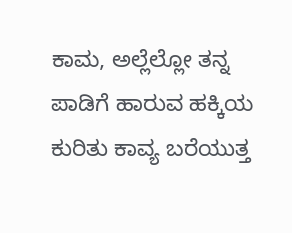ಕಾಮ, ಅಲ್ಲೆಲ್ಲೋ ತನ್ನ ಪಾಡಿಗೆ ಹಾರುವ ಹಕ್ಕಿಯ ಕುರಿತು ಕಾವ್ಯ ಬರೆಯುತ್ತ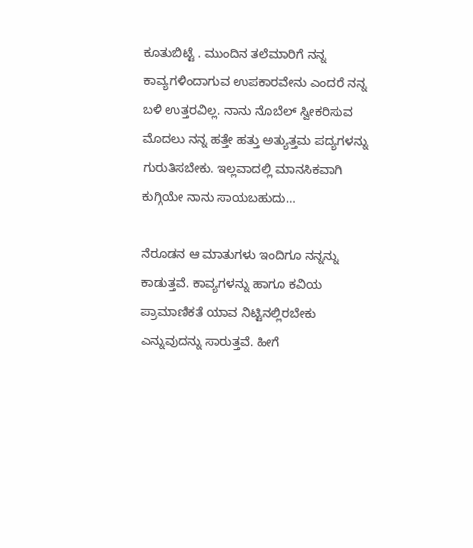ಕೂತುಬಿಟ್ಟೆ . ಮುಂದಿನ ತಲೆಮಾರಿಗೆ ನನ್ನ ಕಾವ್ಯಗಳಿಂದಾಗುವ ಉಪಕಾರವೇನು ಎಂದರೆ ನನ್ನ ಬಳಿ ಉತ್ತರವಿಲ್ಲ. ನಾನು ನೊಬೆಲ್ ಸ್ವೀಕರಿಸುವ ಮೊದಲು ನನ್ನ ಹತ್ತೇ ಹತ್ತು ಅತ್ಯುತ್ತಮ ಪದ್ಯಗಳನ್ನು ಗುರುತಿಸಬೇಕು. ಇಲ್ಲವಾದಲ್ಲಿ ಮಾನಸಿಕವಾಗಿ ಕುಗ್ಗಿಯೇ ನಾನು ಸಾಯಬಹುದು…

ನೆರೂಡನ ಆ ಮಾತುಗಳು ಇಂದಿಗೂ ನನ್ನನ್ನು ಕಾಡುತ್ತವೆ. ಕಾವ್ಯಗಳನ್ನು ಹಾಗೂ ಕವಿಯ ಪ್ರಾಮಾಣಿಕತೆ ಯಾವ ನಿಟ್ಟಿನಲ್ಲಿರಬೇಕು ಎನ್ನುವುದನ್ನು ಸಾರುತ್ತವೆ. ಹೀಗೆ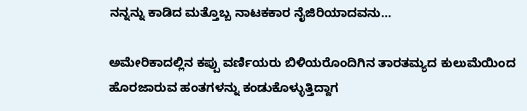ನನ್ನನ್ನು ಕಾಡಿದ ಮತ್ತೊಬ್ಬ ನಾಟಕಕಾರ ನೈಜಿರಿಯಾದವನು…

ಅಮೇರಿಕಾದಲ್ಲಿನ ಕಪ್ಪು ವರ್ಣಿಯರು ಬಿಳಿಯರೊಂದಿಗಿನ ತಾರತಮ್ಯದ ಕುಲುಮೆಯಿಂದ ಹೊರಜಾರುವ ಹಂತಗಳನ್ನು ಕಂಡುಕೊಳ್ಳುತ್ತಿದ್ದಾಗ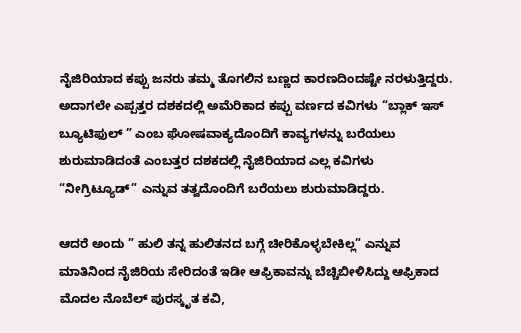ನೈಜಿರಿಯಾದ ಕಪ್ಪು ಜನರು ತಮ್ಮ ತೊಗಲಿನ ಬಣ್ಣದ ಕಾರಣದಿಂದಷ್ಟೇ ನರಳುತ್ತಿದ್ದರು. ಅದಾಗಲೇ ಎಪ್ಪತ್ತರ ದಶಕದಲ್ಲಿ ಅಮೆರಿಕಾದ ಕಪ್ಪು ವರ್ಣದ ಕವಿಗಳು “ಬ್ಲಾಕ್ ಇಸ್ ಬ್ಯೂಟಿಫುಲ್ ” ಎಂಬ ಘೋಷವಾಕ್ಯದೊಂದಿಗೆ ಕಾವ್ಯಗಳನ್ನು ಬರೆಯಲು ಶುರುಮಾಡಿದಂತೆ ಎಂಬತ್ತರ ದಶಕದಲ್ಲಿ ನೈಜಿರಿಯಾದ ಎಲ್ಲ ಕವಿಗಳು “ನೀಗ್ರಿಟ್ಯೂಡ್” ಎನ್ನುವ ತತ್ವದೊಂದಿಗೆ ಬರೆಯಲು ಶುರುಮಾಡಿದ್ದರು.

ಆದರೆ ಅಂದು ” ಹುಲಿ ತನ್ನ ಹುಲಿತನದ ಬಗ್ಗೆ ಚೀರಿಕೊಳ್ಳಬೇಕಿಲ್ಲ” ಎನ್ನುವ ಮಾತಿನಿಂದ ನೈಜಿರಿಯ ಸೇರಿದಂತೆ ಇಡೀ ಆಫ್ರಿಕಾವನ್ನು ಬೆಚ್ಚಿಬೀಳಿಸಿದ್ದು ಆಫ್ರಿಕಾದ ಮೊದಲ ನೊಬೆಲ್ ಪುರಸ್ಕೃತ ಕವಿ,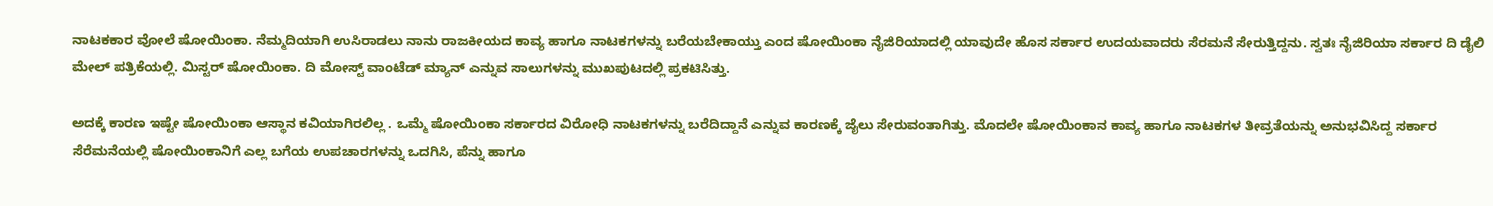ನಾಟಕಕಾರ ವೋಲೆ ಷೋಯಿಂಕಾ. ನೆಮ್ಮದಿಯಾಗಿ ಉಸಿರಾಡಲು ನಾನು ರಾಜಕೀಯದ ಕಾವ್ಯ ಹಾಗೂ ನಾಟಕಗಳನ್ನು ಬರೆಯಬೇಕಾಯ್ತು ಎಂದ ಷೋಯಿಂಕಾ ನೈಜಿರಿಯಾದಲ್ಲಿ ಯಾವುದೇ ಹೊಸ ಸರ್ಕಾರ ಉದಯವಾದರು ಸೆರಮನೆ ಸೇರುತ್ತಿದ್ದನು. ಸ್ವತಃ ನೈಜಿರಿಯಾ ಸರ್ಕಾರ ದಿ ಡೈಲಿ ಮೇಲ್ ಪತ್ರಿಕೆಯಲ್ಲಿ. ಮಿಸ್ಟರ್ ಷೋಯಿಂಕಾ. ದಿ ಮೋಸ್ಟ್ ವಾಂಟೆಡ್ ಮ್ಯಾನ್ ಎನ್ನುವ ಸಾಲುಗಳನ್ನು ಮುಖಪುಟದಲ್ಲಿ ಪ್ರಕಟಿಸಿತ್ತು.

ಅದಕ್ಕೆ ಕಾರಣ ಇಷ್ಟೇ ಷೋಯಿಂಕಾ ಆಸ್ಥಾನ ಕವಿಯಾಗಿರಲಿಲ್ಲ . ಒಮ್ಮೆ ಷೋಯಿಂಕಾ ಸರ್ಕಾರದ ವಿರೋಧಿ ನಾಟಕಗಳನ್ನು ಬರೆದಿದ್ದಾನೆ ಎನ್ನುವ ಕಾರಣಕ್ಕೆ ಜೈಲು ಸೇರುವಂತಾಗಿತ್ತು. ಮೊದಲೇ ಷೋಯಿಂಕಾನ ಕಾವ್ಯ ಹಾಗೂ ನಾಟಕಗಳ ತೀವ್ರತೆಯನ್ನು ಅನುಭವಿಸಿದ್ದ ಸರ್ಕಾರ ಸೆರೆಮನೆಯಲ್ಲಿ ಷೋಯಿಂಕಾನಿಗೆ ಎಲ್ಲ ಬಗೆಯ ಉಪಚಾರಗಳನ್ನು ಒದಗಿಸಿ, ಪೆನ್ನು ಹಾಗೂ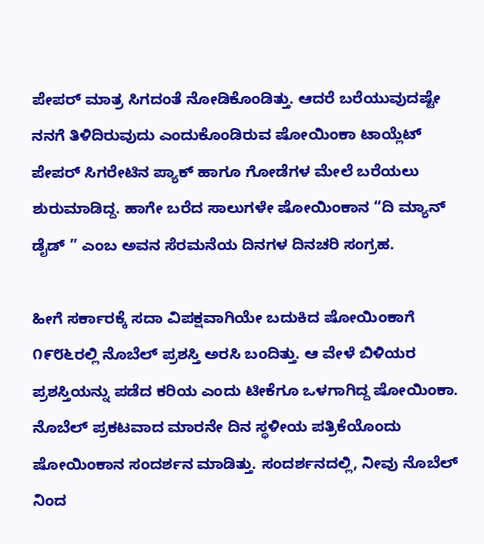ಪೇಪರ್ ಮಾತ್ರ ಸಿಗದಂತೆ ನೋಡಿಕೊಂಡಿತ್ತು. ಆದರೆ ಬರೆಯುವುದಷ್ಟೇ ನನಗೆ ತಿಳಿದಿರುವುದು ಎಂದುಕೊಂಡಿರುವ ಷೋಯಿಂಕಾ ಟಾಯ್ಲೆಟ್ ಪೇಪರ್ ಸಿಗರೇಟಿನ ಪ್ಯಾಕ್ ಹಾಗೂ ಗೋಡೆಗಳ ಮೇಲೆ ಬರೆಯಲು ಶುರುಮಾಡಿದ್ದ. ಹಾಗೇ ಬರೆದ ಸಾಲುಗಳೇ ಷೋಯಿಂಕಾನ “ದಿ ಮ್ಯಾನ್ ಡೈಡ್ ” ಎಂಬ ಅವನ ಸೆರಮನೆಯ ದಿನಗಳ ದಿನಚರಿ ಸಂಗ್ರಹ.

ಹೀಗೆ ಸರ್ಕಾರಕ್ಕೆ ಸದಾ ವಿಪಕ್ಷವಾಗಿಯೇ ಬದುಕಿದ ಷೋಯಿಂಕಾಗೆ ೧೯೮೬ರಲ್ಲಿ ನೊಬೆಲ್ ಪ್ರಶಸ್ತಿ ಅರಸಿ ಬಂದಿತ್ತು. ಆ ವೇಳೆ ಬಿಳಿಯರ ಪ್ರಶಸ್ತಿಯನ್ನು ಪಡೆದ ಕರಿಯ ಎಂದು ಟೀಕೆಗೂ ಒಳಗಾಗಿದ್ದ ಷೋಯಿಂಕಾ. ನೊಬೆಲ್ ಪ್ರಕಟವಾದ ಮಾರನೇ ದಿನ ಸ್ಥಳೀಯ ಪತ್ರಿಕೆಯೊಂದು ಷೋಯಿಂಕಾನ ಸಂದರ್ಶನ ಮಾಡಿತ್ತು. ಸಂದರ್ಶನದಲ್ಲಿ, ನೀವು ನೊಬೆಲ್ ನಿಂದ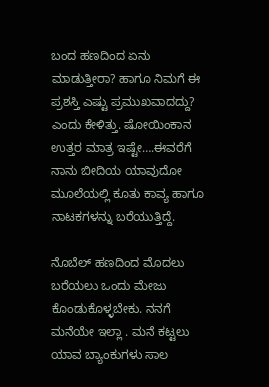ಬಂದ ಹಣದಿಂದ ಏನು ಮಾಡುತ್ತೀರಾ? ಹಾಗೂ ನಿಮಗೆ ಈ ಪ್ರಶಸ್ತಿ ಎಷ್ಟು ಪ್ರಮುಖವಾದದ್ದು? ಎಂದು ಕೇಳಿತ್ತು. ಷೋಯಿಂಕಾನ ಉತ್ತರ ಮಾತ್ರ ಇಷ್ಟೇ….ಈವರೆಗೆ ನಾನು ಬೀದಿಯ ಯಾವುದೋ ಮೂಲೆಯಲ್ಲಿ ಕೂತು ಕಾವ್ಯ ಹಾಗೂ ನಾಟಕಗಳನ್ನು ಬರೆಯುತ್ತಿದ್ದೆ.

ನೊಬೆಲ್ ಹಣದಿಂದ ಮೊದಲು ಬರೆಯಲು ಒಂದು ಮೇಜು ಕೊಂಡುಕೊಳ್ಳಬೇಕು. ನನಗೆ ಮನೆಯೇ ಇಲ್ಲಾ . ಮನೆ ಕಟ್ಟಲು ಯಾವ ಬ್ಯಾಂಕುಗಳು ಸಾಲ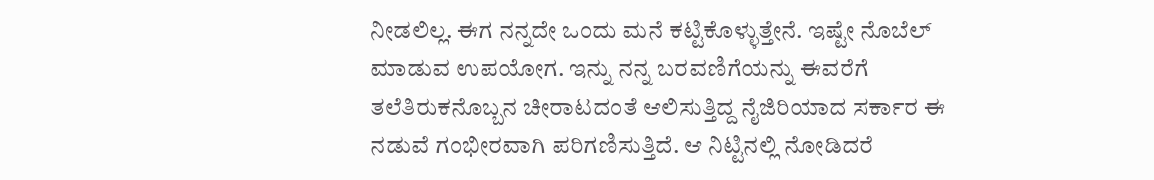ನೀಡಲಿಲ್ಲ. ಈಗ ನನ್ನದೇ ಒಂದು ಮನೆ ಕಟ್ಟಿಕೊಳ್ಳುತ್ತೇನೆ. ಇಷ್ಟೇ ನೊಬೆಲ್ ಮಾಡುವ ಉಪಯೋಗ. ಇನ್ನು ನನ್ನ ಬರವಣಿಗೆಯನ್ನು ಈವರೆಗೆ ತಲೆತಿರುಕನೊಬ್ಬನ ಚೀರಾಟದಂತೆ ಆಲಿಸುತ್ತಿದ್ದ ನೈಜಿರಿಯಾದ ಸರ್ಕಾರ ಈ ನಡುವೆ ಗಂಭೀರವಾಗಿ ಪರಿಗಣಿಸುತ್ತಿದೆ. ಆ ನಿಟ್ಟಿನಲ್ಲಿ ನೋಡಿದರೆ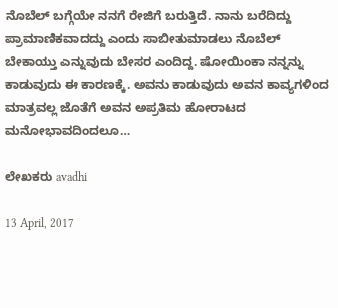ನೊಬೆಲ್ ಬಗ್ಗೆಯೇ ನನಗೆ ರೇಜಿಗೆ ಬರುತ್ತಿದೆ. ನಾನು ಬರೆದಿದ್ದು ಪ್ರಾಮಾಣಿಕವಾದದ್ದು ಎಂದು ಸಾಬೀತುಮಾಡಲು ನೊಬೆಲ್ ಬೇಕಾಯ್ತು ಎನ್ನುವುದು ಬೇಸರ ಎಂದಿದ್ದ. ಷೋಯಿಂಕಾ ನನ್ನನ್ನು ಕಾಡುವುದು ಈ ಕಾರಣಕ್ಕೆ. ಅವನು ಕಾಡುವುದು ಅವನ ಕಾವ್ಯಗಳಿಂದ ಮಾತ್ರವಲ್ಲ ಜೊತೆಗೆ ಅವನ ಅಪ್ರತಿಮ ಹೋರಾಟದ ಮನೋಭಾವದಿಂದಲೂ…

ಲೇಖಕರು avadhi

13 April, 2017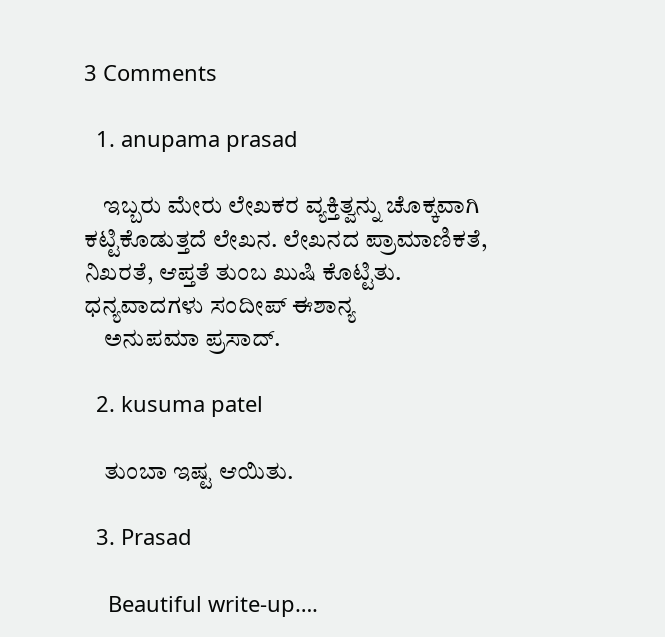3 Comments

  1. anupama prasad

    ಇಬ್ಬರು ಮೇರು ಲೇಖಕರ ವ್ಯಕ್ತಿತ್ವನ್ನು ಚೊಕ್ಕವಾಗಿ ಕಟ್ಟಿಕೊಡುತ್ತದೆ ಲೇಖನ. ಲೇಖನದ ಪ್ರಾಮಾಣಿಕತೆ, ನಿಖರತೆ, ಆಪ್ತತೆ ತುಂಬ ಖುಷಿ ಕೊಟ್ಟಿತು. ಧನ್ಯವಾದಗಳು ಸಂದೀಪ್ ಈಶಾನ್ಯ
    ಅನುಪಮಾ ಪ್ರಸಾದ್.

  2. kusuma patel

    ತುಂಬಾ ಇಷ್ಟ ಆಯಿತು.

  3. Prasad

    Beautiful write-up….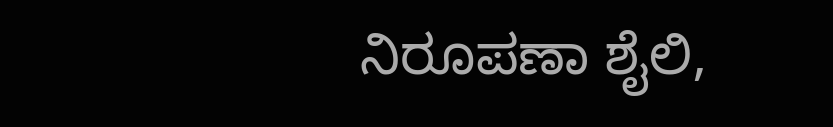ನಿರೂಪಣಾ ಶೈಲಿ,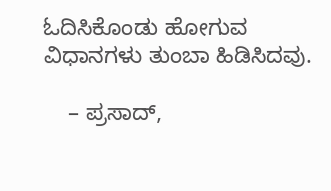ಓದಿಸಿಕೊಂಡು ಹೋಗುವ ವಿಧಾನಗಳು ತುಂಬಾ ಹಿಡಿಸಿದವು.

    – ಪ್ರಸಾದ್,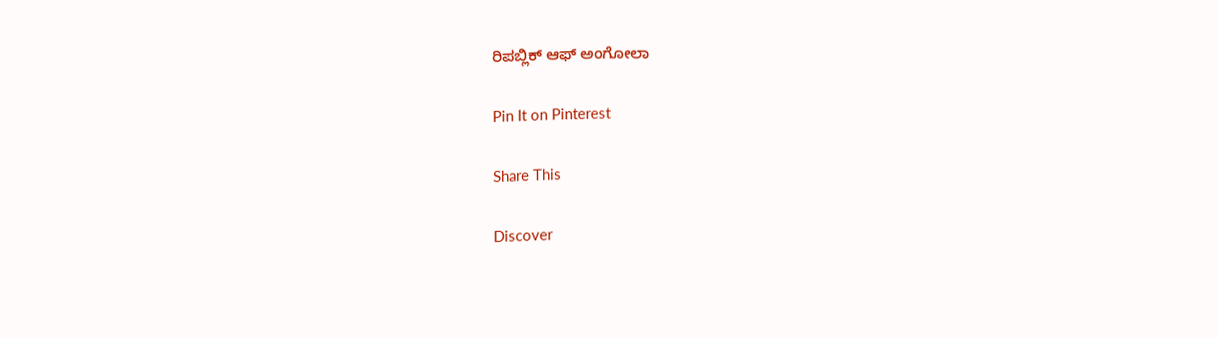ರಿಪಬ್ಲಿಕ್ ಆಫ್ ಅಂಗೋಲಾ

Pin It on Pinterest

Share This

Discover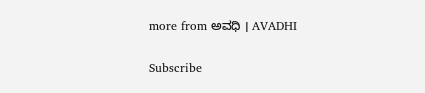more from ಅವಧಿ । AVADHI

Subscribe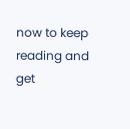now to keep reading and get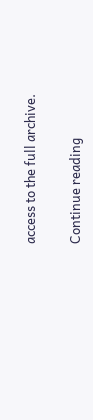access to the full archive.

Continue reading